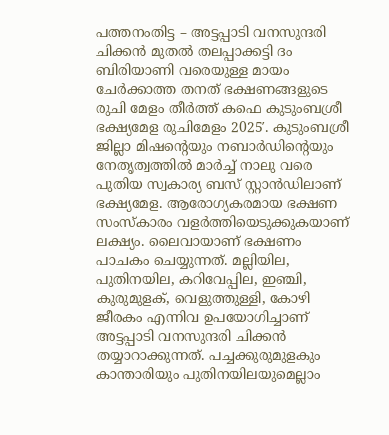പത്തനംതിട്ട – അട്ടപ്പാടി വനസുന്ദരി ചിക്കൻ മുതൽ തലപ്പാക്കട്ടി ദം ബിരിയാണി വരെയുള്ള മായം ചേർക്കാത്ത തനത് ഭക്ഷണങ്ങളുടെ രുചി മേളം തീർത്ത് കഫെ കുടുംബശ്രീ ഭക്ഷ്യമേള രുചിമേളം 2025′. കുടുംബശ്രീ ജില്ലാ മിഷന്റെയും നബാർഡിന്റെയും നേതൃത്വത്തിൽ മാർച്ച് നാലു വരെ പുതിയ സ്വകാര്യ ബസ് സ്റ്റാൻഡിലാണ് ഭക്ഷ്യമേള. ആരോഗ്യകരമായ ഭക്ഷണ സംസ്കാരം വളർത്തിയെടുക്കുകയാണ് ലക്ഷ്യം. ലൈവായാണ് ഭക്ഷണം പാചകം ചെയ്യുന്നത്. മല്ലിയില, പുതിനയില, കറിവേപ്പില, ഇഞ്ചി, കുരുമുളക്, വെളുത്തുള്ളി, കോഴി ജീരകം എന്നിവ ഉപയോഗിച്ചാണ് അട്ടപ്പാടി വനസുന്ദരി ചിക്കൻ തയ്യാറാക്കുന്നത്. പച്ചക്കുരുമുളകും കാന്താരിയും പുതിനയിലയുമെല്ലാം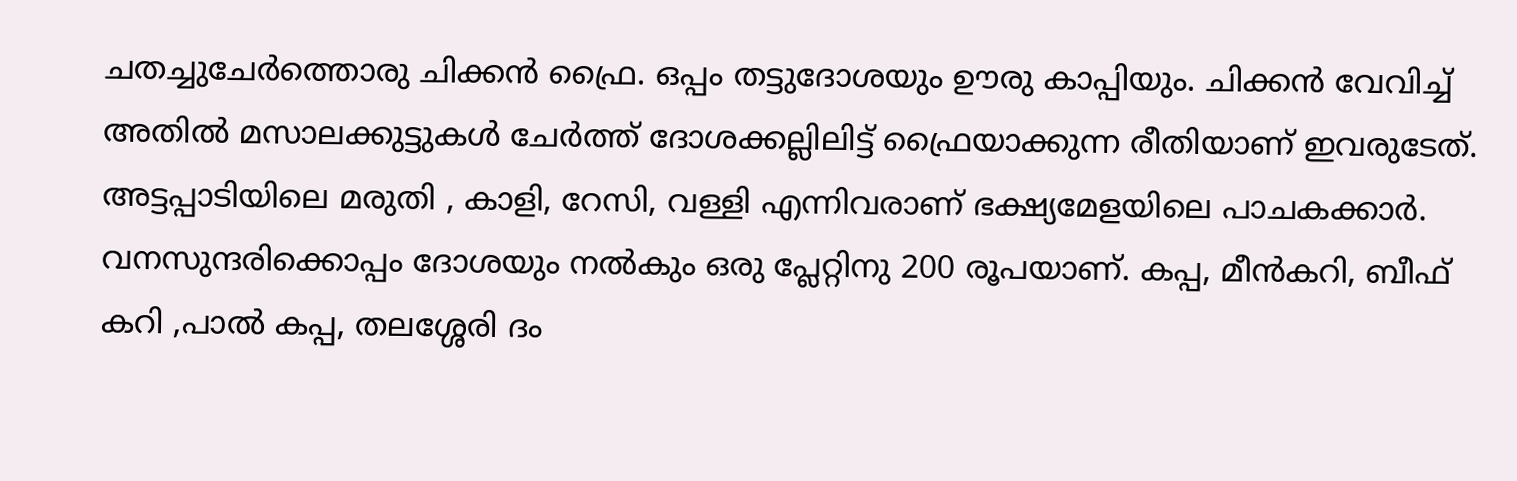ചതച്ചുചേർത്തൊരു ചിക്കൻ ഫ്രൈ. ഒപ്പം തട്ടുദോശയും ഊരു കാപ്പിയും. ചിക്കൻ വേവിച്ച് അതിൽ മസാലക്കുട്ടുകൾ ചേർത്ത് ദോശക്കല്ലിലിട്ട് ഫ്രൈയാക്കുന്ന രീതിയാണ് ഇവരുടേത്. അട്ടപ്പാടിയിലെ മരുതി , കാളി, റേസി, വള്ളി എന്നിവരാണ് ഭക്ഷ്യമേളയിലെ പാചകക്കാർ. വനസുന്ദരിക്കൊപ്പം ദോശയും നൽകും ഒരു പ്ലേറ്റിനു 200 രൂപയാണ്. കപ്പ, മീൻകറി, ബീഫ് കറി ,പാൽ കപ്പ, തലശ്ശേരി ദം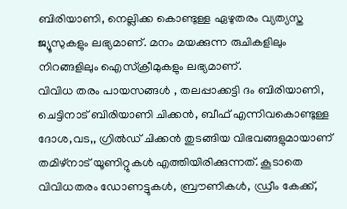ബിരിയാണി, നെല്ലിക്ക കൊണ്ടുള്ള ഏഴുതരം വ്യത്യസ്ത ജ്യൂസുകളും ലഭ്യമാണ്. മനം മയക്കുന്ന രുചികളിലും നിറങ്ങളിലും ഐസ്ക്രീമുകളും ലഭ്യമാണ്.
വിവിധ തരം പായസങ്ങൾ , തലപ്പാക്കട്ടി ദം ബിരിയാണി, ചെട്ടിനാട് ബിരിയാണി ചിക്കൻ, ബീഫ് എന്നിവകൊണ്ടുള്ള ദോശ,വട,, ഗ്രിൽഡ് ചിക്കൻ തുടങ്ങിയ വിഭവങ്ങളുമായാണ് തമിഴ്നാട് യൂണിറ്റുകൾ എത്തിയിരിക്കുന്നത്. കൂടാതെ വിവിധതരം ഡോണട്ടുകൾ, ബ്രൗണികൾ, ഡ്രീം കേക്ക്,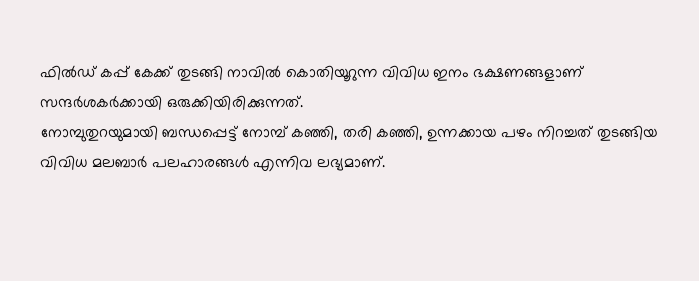ഫിൽഡ് കപ്പ് കേക്ക് തുടങ്ങി നാവിൽ കൊതിയൂറുന്ന വിവിധ ഇനം ഭക്ഷണങ്ങളാണ് സന്ദർശകർക്കായി ഒരുക്കിയിരിക്കുന്നത്.
നോമ്പുതുറയുമായി ബന്ധപ്പെട്ട് നോമ്പ് കഞ്ഞി, തരി കഞ്ഞി, ഉന്നക്കായ പഴം നിറച്ചത് തുടങ്ങിയ വിവിധ മലബാർ പലഹാരങ്ങൾ എന്നിവ ലഭ്യമാണ്.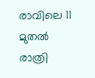രാവിലെ 11 മുതൽ രാത്രി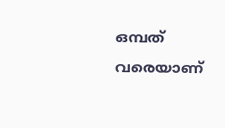ഒമ്പത് വരെയാണ്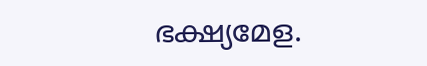ഭക്ഷ്യമേള.